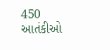450 આતંકીઓ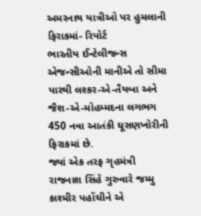અમરનાથ યાત્રીઓ પર હુમલાની ફિરાકમાં- રિપોર્ટ
ભારતીય ઈન્ટેલીજન્સ એજન્સીઓની માનીએ તો સીમા પારથી લશ્કર-એ-તૈયબા અને જૈશ-એ-મોહમ્મદના લગભગ 450 નવા આતંકી ઘૂસણખોરીની ફિરાકમાં છે.
જ્યાં એક તરફ ગૃહમંત્રી રાજનાશ સિંહે ગુરુવારે જમ્મુ કાશ્મીર પહોંચીને એ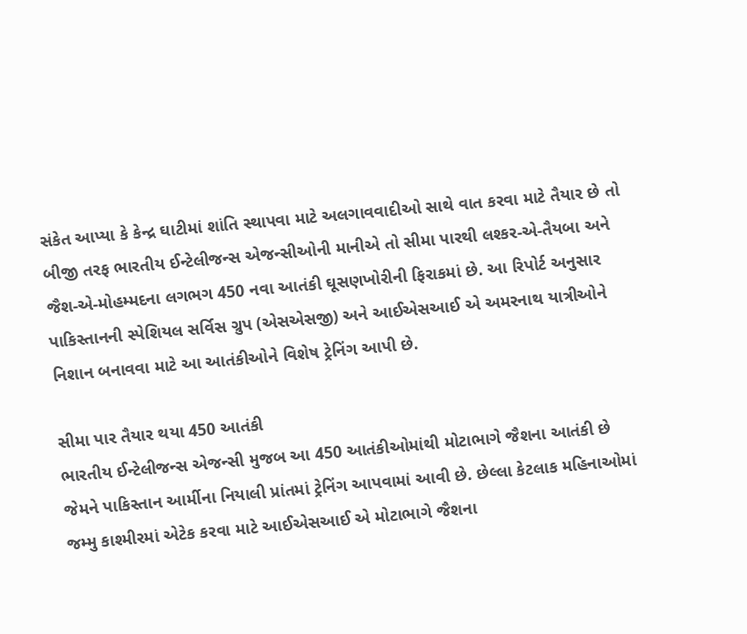સંકેત આપ્યા કે કેન્દ્ર ઘાટીમાં શાંતિ સ્થાપવા માટે અલગાવવાદીઓ સાથે વાત કરવા માટે તૈયાર છે તો બીજી તરફ ભારતીય ઈન્ટેલીજન્સ એજન્સીઓની માનીએ તો સીમા પારથી લશ્કર-એ-તૈયબા અને જૈશ-એ-મોહમ્મદના લગભગ 450 નવા આતંકી ઘૂસણખોરીની ફિરાકમાં છે. આ રિપોર્ટ અનુસાર પાકિસ્તાનની સ્પેશિયલ સર્વિસ ગ્રુપ (એસએસજી) અને આઈએસઆઈ એ અમરનાથ યાત્રીઓને નિશાન બનાવવા માટે આ આતંકીઓને વિશેષ ટ્રેનિંગ આપી છે.

સીમા પાર તૈયાર થયા 450 આતંકી
ભારતીય ઈન્ટેલીજન્સ એજન્સી મુજબ આ 450 આતંકીઓમાંથી મોટાભાગે જૈશના આતંકી છે જેમને પાકિસ્તાન આર્મીના નિયાલી પ્રાંતમાં ટ્રેનિંગ આપવામાં આવી છે. છેલ્લા કેટલાક મહિનાઓમાં જમ્મુ કાશ્મીરમાં એટેક કરવા માટે આઈએસઆઈ એ મોટાભાગે જૈશના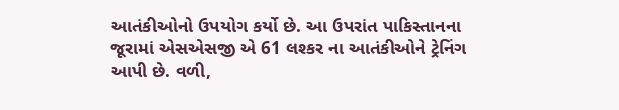આતંકીઓનો ઉપયોગ કર્યો છે. આ ઉપરાંત પાકિસ્તાનના જૂરામાં એસએસજી એ 61 લશ્કર ના આતંકીઓને ટ્રેનિંગ આપી છે. વળી,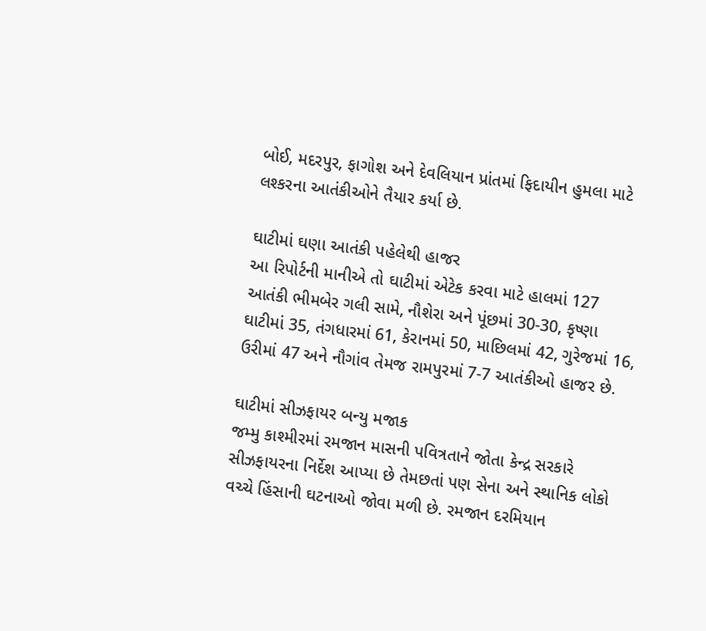બોઈ, મદરપુર, ફાગોશ અને દેવલિયાન પ્રાંતમાં ફિદાયીન હુમલા માટે લશ્કરના આતંકીઓને તૈયાર કર્યા છે.

ઘાટીમાં ઘણા આતંકી પહેલેથી હાજર
આ રિપોર્ટની માનીએ તો ઘાટીમાં એટેક કરવા માટે હાલમાં 127 આતંકી ભીમબેર ગલી સામે, નૌશેરા અને પૂંછમાં 30-30, કૃષ્ણા ઘાટીમાં 35, તંગધારમાં 61, કેરાનમાં 50, માછિલમાં 42, ગુરેજમાં 16, ઉરીમાં 47 અને નૌગાંવ તેમજ રામપુરમાં 7-7 આતંકીઓ હાજર છે.

ઘાટીમાં સીઝફાયર બન્યુ મજાક
જમ્મુ કાશ્મીરમાં રમજાન માસની પવિત્રતાને જોતા કેન્દ્ર સરકારે સીઝફાયરના નિર્દેશ આપ્યા છે તેમછતાં પણ સેના અને સ્થાનિક લોકો વચ્ચે હિંસાની ઘટનાઓ જોવા મળી છે. રમજાન દરમિયાન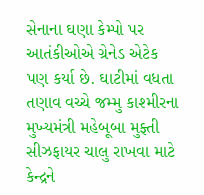સેનાના ઘણા કેમ્પો પર આતંકીઓએ ગ્રેનેડ એટેક પણ કર્યા છે. ઘાટીમાં વધતા તણાવ વચ્ચે જમ્મુ કાશ્મીરના મુખ્યમંત્રી મહેબૂબા મુફ્તી સીઝફાયર ચાલુ રાખવા માટે કેન્દ્રને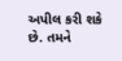અપીલ કરી શકે છે. તમને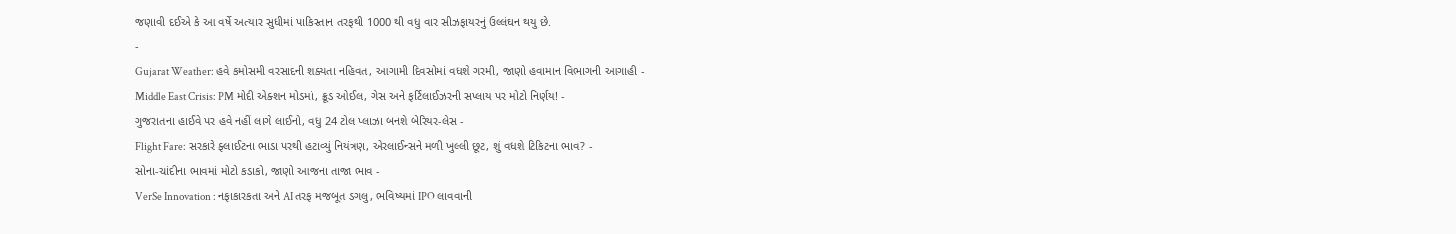જણાવી દઈએ કે આ વર્ષે અત્યાર સુધીમાં પાકિસ્તાન તરફથી 1000 થી વધુ વાર સીઝફાયરનું ઉલ્લંઘન થયુ છે.
-
Gujarat Weather: હવે કમોસમી વરસાદની શક્યતા નહિવત, આગામી દિવસોમાં વધશે ગરમી, જાણો હવામાન વિભાગની આગાહી -
Middle East Crisis: PM મોદી એક્શન મોડમાં, ક્રૂડ ઓઈલ, ગેસ અને ફર્ટિલાઈઝરની સપ્લાય પર મોટો નિર્ણય! -
ગુજરાતના હાઈવે પર હવે નહીં લાગે લાઈનો, વધુ 24 ટોલ પ્લાઝા બનશે બેરિયર-લેસ -
Flight Fare: સરકારે ફ્લાઈટના ભાડા પરથી હટાવ્યું નિયંત્રણ, એરલાઈન્સને મળી ખુલ્લી છૂટ, શું વધશે ટિકિટના ભાવ? -
સોના-ચાંદીના ભાવમાં મોટો કડાકો, જાણો આજના તાજા ભાવ -
VerSe Innovation : નફાકારકતા અને AI તરફ મજબૂત ડગલુ, ભવિષ્યમાં IPO લાવવાની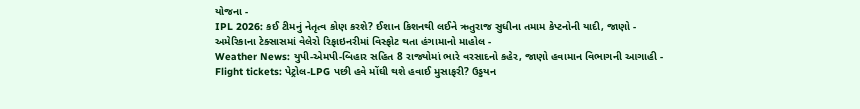યોજના -
IPL 2026: કઈ ટીમનું નેતૃત્વ કોણ કરશે? ઈશાન કિશનથી લઈને ઋતુરાજ સુધીના તમામ કેપ્ટનોની યાદી, જાણો -
અમેરિકાના ટેક્સાસમાં વેલેરો રિફાઇનરીમાં વિસ્ફોટ થતા હંગામાનો માહોલ -
Weather News: યુપી-એમપી-બિહાર સહિત 8 રાજ્યોમાં ભારે વરસાદનો કહેર, જાણો હવામાન વિભાગની આગાહી -
Flight tickets: પેટ્રોલ-LPG પછી હવે મોંઘી થશે હવાઈ મુસાફરી? ઉડ્ડયન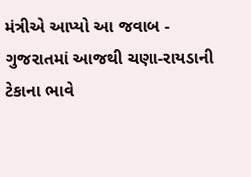મંત્રીએ આપ્યો આ જવાબ -
ગુજરાતમાં આજથી ચણા-રાયડાની ટેકાના ભાવે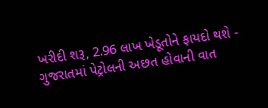ખરીદી શરૂ, 2.96 લાખ ખેડૂતોને ફાયદો થશે -
ગુજરાતમાં પેટ્રોલની અછત હોવાની વાત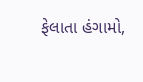ફેલાતા હંગામો,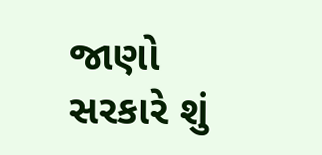જાણો સરકારે શું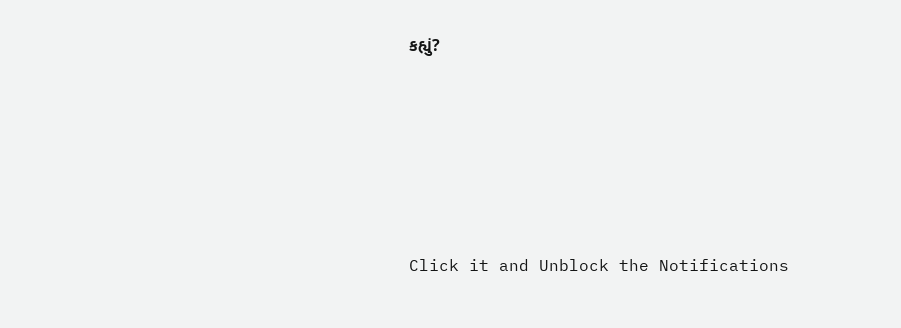કહ્યું?










Click it and Unblock the Notifications